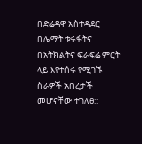በድሬዳዋ አስተዳደር በሌማት ቱሩፋትና በአትክልትና ፍራፍሬ ምርት ላይ እየተሰሩ የሚገኙ ስራዎች አበረታች መሆናቸው ተገለፀ::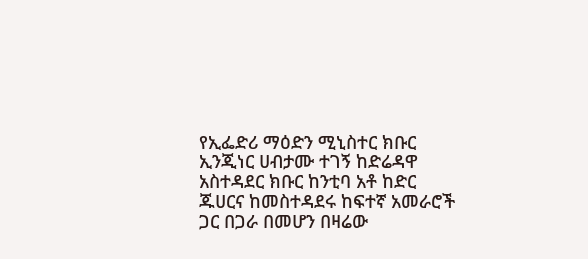የኢፌድሪ ማዕድን ሚኒስተር ክቡር ኢንጂነር ሀብታሙ ተገኝ ከድሬዳዋ አስተዳደር ክቡር ከንቲባ አቶ ከድር ጁሀርና ከመስተዳደሩ ከፍተኛ አመራሮች ጋር በጋራ በመሆን በዛሬው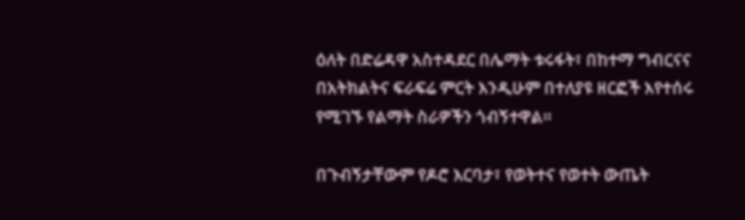ዕለት በድሬዳዋ አስተዳደር በሌማት ቱሩፋት፣ በከተማ ግብርናና በአትክልትና ፍራፍሬ ምርት እንዲሁም በተለያዩ ዘርፎች እየተሰሩ የሚገኙ የልማት ስራዎችን ጎብኝተዋል።

በጉብኝታቸውም የዶሮ እርባታ፣ የወትተና የወተት ውጤት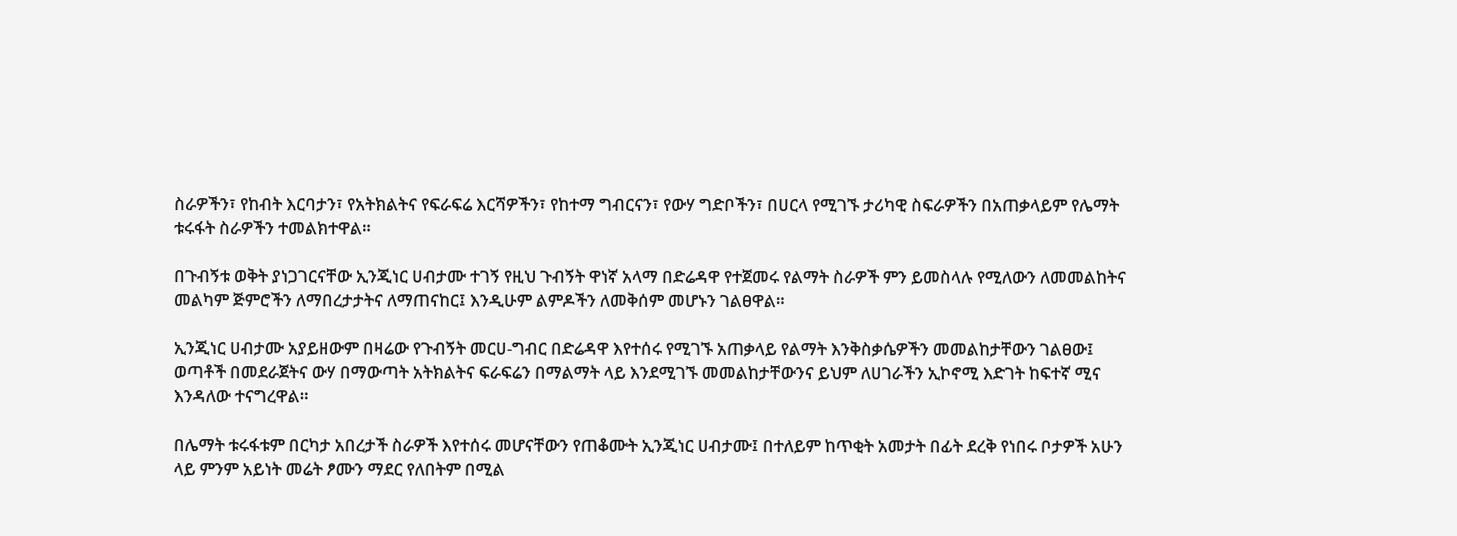ስራዎችን፣ የከብት እርባታን፣ የአትክልትና የፍራፍሬ እርሻዎችን፣ የከተማ ግብርናን፣ የውሃ ግድቦችን፣ በሀርላ የሚገኙ ታሪካዊ ስፍራዎችን በአጠቃላይም የሌማት ቱሩፋት ስራዎችን ተመልክተዋል።

በጉብኝቱ ወቅት ያነጋገርናቸው ኢንጂነር ሀብታሙ ተገኝ የዚህ ጉብኝት ዋነኛ አላማ በድሬዳዋ የተጀመሩ የልማት ስራዎች ምን ይመስላሉ የሚለውን ለመመልከትና መልካም ጅምሮችን ለማበረታታትና ለማጠናከር፤ እንዲሁም ልምዶችን ለመቅሰም መሆኑን ገልፀዋል።

ኢንጂነር ሀብታሙ አያይዘውም በዛሬው የጉብኝት መርሀ-ግብር በድሬዳዋ እየተሰሩ የሚገኙ አጠቃላይ የልማት እንቅስቃሴዎችን መመልከታቸውን ገልፀው፤ ወጣቶች በመደራጀትና ውሃ በማውጣት አትክልትና ፍራፍሬን በማልማት ላይ እንደሚገኙ መመልከታቸውንና ይህም ለሀገራችን ኢኮኖሚ እድገት ከፍተኛ ሚና እንዳለው ተናግረዋል።

በሌማት ቱሩፋቱም በርካታ አበረታች ስራዎች እየተሰሩ መሆናቸውን የጠቆሙት ኢንጂነር ሀብታሙ፤ በተለይም ከጥቂት አመታት በፊት ደረቅ የነበሩ ቦታዎች አሁን ላይ ምንም አይነት መሬት ፆሙን ማደር የለበትም በሚል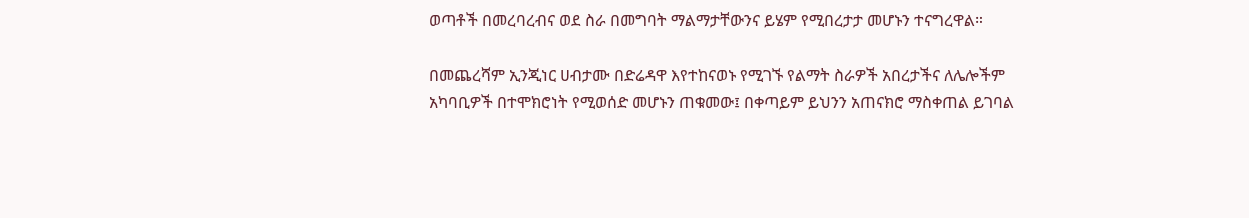ወጣቶች በመረባረብና ወደ ስራ በመግባት ማልማታቸውንና ይሄም የሚበረታታ መሆኑን ተናግረዋል።

በመጨረሻም ኢንጂነር ሀብታሙ በድሬዳዋ እየተከናወኑ የሚገኙ የልማት ስራዎች አበረታችና ለሌሎችም አካባቢዎች በተሞክሮነት የሚወሰድ መሆኑን ጠቁመው፤ በቀጣይም ይህንን አጠናክሮ ማስቀጠል ይገባል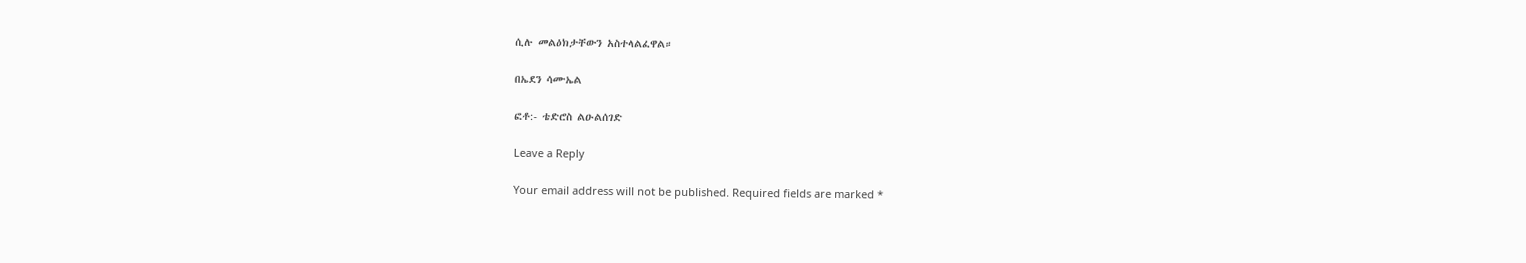ሲሉ መልዕክታቸውን አስተላልፈዋል።

በኤደን ሳሙኤል

ፎቶ:- ቴድሮስ ልዑልሰገድ

Leave a Reply

Your email address will not be published. Required fields are marked *